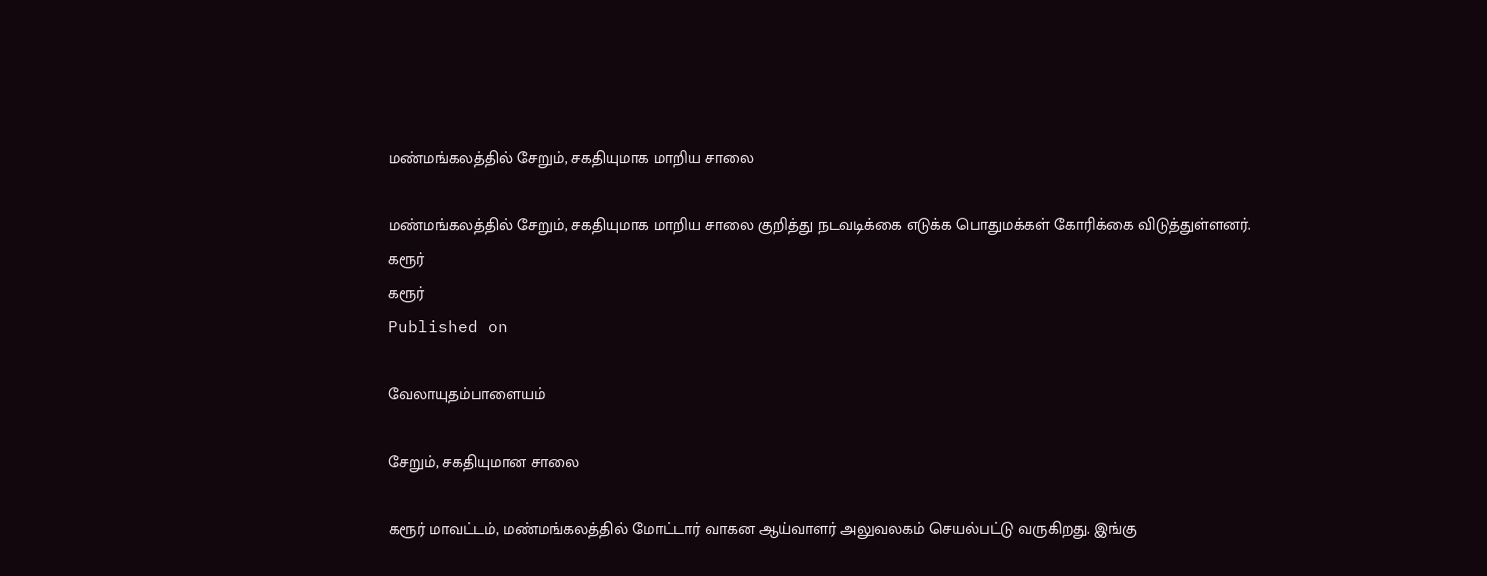மண்மங்கலத்தில் சேறும், சகதியுமாக மாறிய சாலை

மண்மங்கலத்தில் சேறும், சகதியுமாக மாறிய சாலை குறித்து நடவடிக்கை எடுக்க பொதுமக்கள் கோரிக்கை விடுத்துள்ளனர்.
கரூர்
கரூர்
Published on

வேலாயுதம்பாளையம்

சேறும், சகதியுமான சாலை

கரூர் மாவட்டம், மண்மங்கலத்தில் மோட்டார் வாகன ஆய்வாளர் அலுவலகம் செயல்பட்டு வருகிறது. இங்கு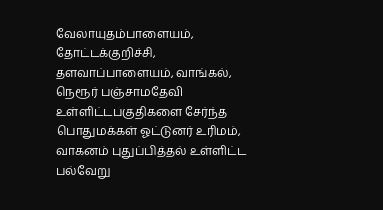வேலாயுதம்பாளையம், தோட்டக்குறிச்சி, தளவாப்பாளையம், வாங்கல், நெரூர் பஞ்சாமதேவி உள்ளிட்டபகுதிகளை சேர்ந்த பொதுமக்கள் ஓட்டுனர் உரிமம், வாகனம் புதுப்பித்தல் உள்ளிட்ட பல்வேறு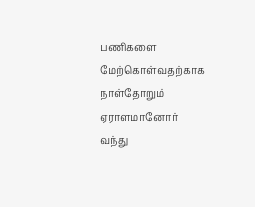பணிகளை மேற்கொள்வதற்காக நாள்தோறும் ஏராளமானோர் வந்து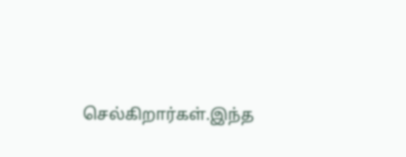செல்கிறார்கள்.இந்த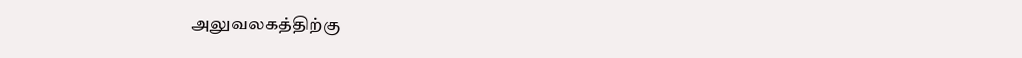அலுவலகத்திற்கு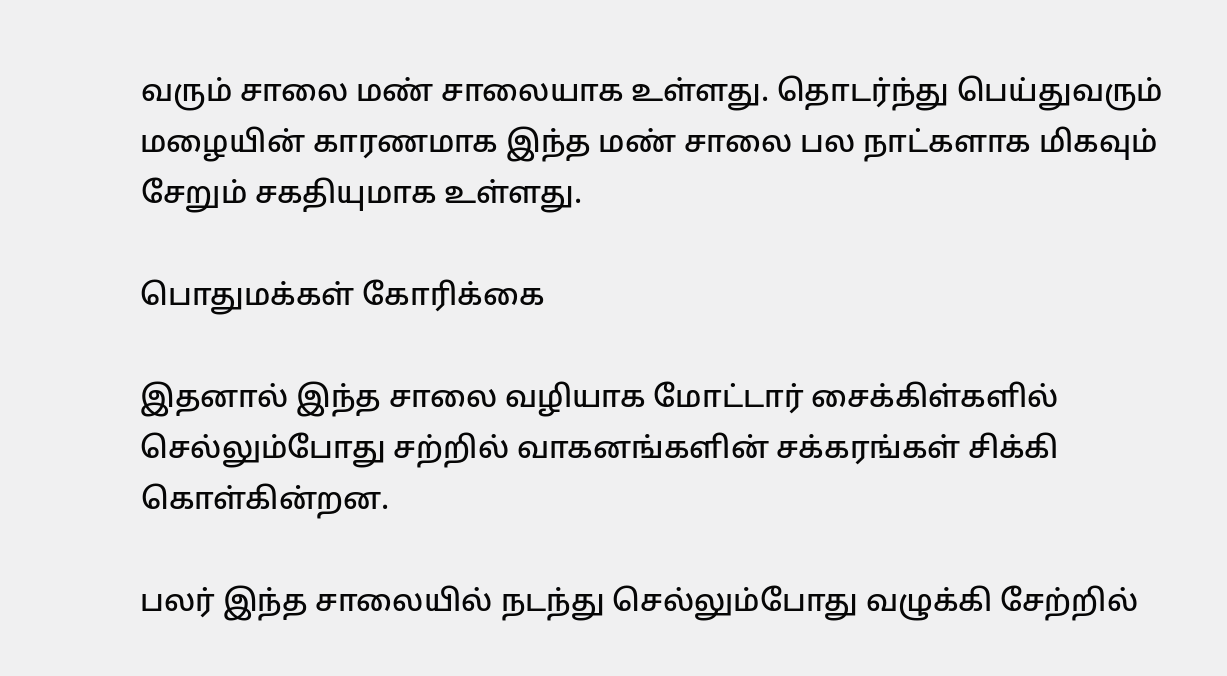வரும் சாலை மண் சாலையாக உள்ளது. தொடர்ந்து பெய்துவரும் மழையின் காரணமாக இந்த மண் சாலை பல நாட்களாக மிகவும் சேறும் சகதியுமாக உள்ளது.

பொதுமக்கள் கோரிக்கை

இதனால் இந்த சாலை வழியாக மோட்டார் சைக்கிள்களில் செல்லும்போது சற்றில் வாகனங்களின் சக்கரங்கள் சிக்கி கொள்கின்றன.

பலர் இந்த சாலையில் நடந்து செல்லும்போது வழுக்கி சேற்றில்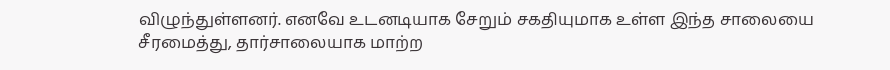விழுந்துள்ளனர். எனவே உடனடியாக சேறும் சகதியுமாக உள்ள இந்த சாலையை சீரமைத்து, தார்சாலையாக மாற்ற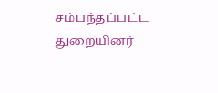சம்பந்தப்பட்ட துறையினர்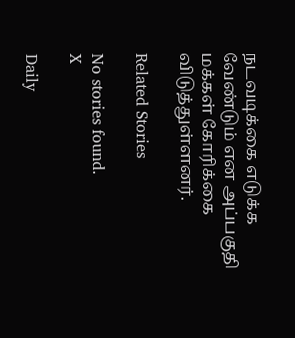நடவடிக்கை எடுக்க வேண்டும் என அப்பகுதி மக்கள் கோரிக்கை விடுத்துள்ளனர்.

Related Stories

No stories found.
X

Daily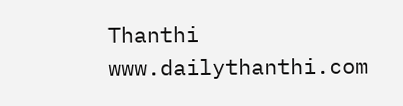Thanthi
www.dailythanthi.com